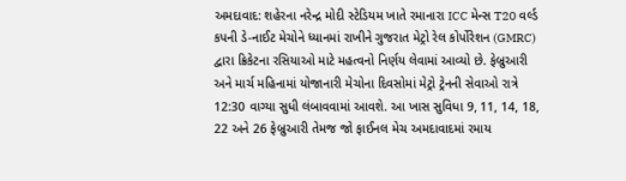અમદાવાદ: શહેરના નરેન્દ્ર મોદી સ્ટેડિયમ ખાતે રમાનારા ICC મેન્સ T20 વર્લ્ડ કપની ડે-નાઈટ મેચોને ધ્યાનમાં રાખીને ગુજરાત મેટ્રો રેલ કોર્પોરેશન (GMRC) દ્વારા ક્રિકેટના રસિયાઓ માટે મહત્વનો નિર્ણય લેવામાં આવ્યો છે. ફેબ્રુઆરી અને માર્ચ મહિનામાં યોજાનારી મેચોના દિવસોમાં મેટ્રો ટ્રેનની સેવાઓ રાત્રે 12:30 વાગ્યા સુધી લંબાવવામાં આવશે. આ ખાસ સુવિધા 9, 11, 14, 18, 22 અને 26 ફેબ્રુઆરી તેમજ જો ફાઈનલ મેચ અમદાવાદમાં રમાય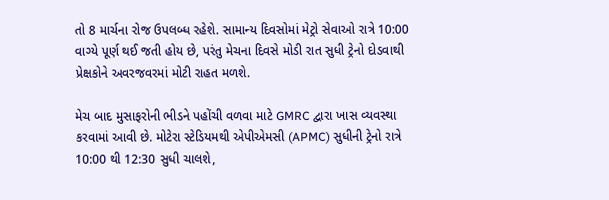તો 8 માર્ચના રોજ ઉપલબ્ધ રહેશે. સામાન્ય દિવસોમાં મેટ્રો સેવાઓ રાત્રે 10:00 વાગ્યે પૂર્ણ થઈ જતી હોય છે, પરંતુ મેચના દિવસે મોડી રાત સુધી ટ્રેનો દોડવાથી પ્રેક્ષકોને અવરજવરમાં મોટી રાહત મળશે.

મેચ બાદ મુસાફરોની ભીડને પહોંચી વળવા માટે GMRC દ્વારા ખાસ વ્યવસ્થા કરવામાં આવી છે. મોટેરા સ્ટેડિયમથી એપીએમસી (APMC) સુધીની ટ્રેનો રાત્રે 10:00 થી 12:30 સુધી ચાલશે,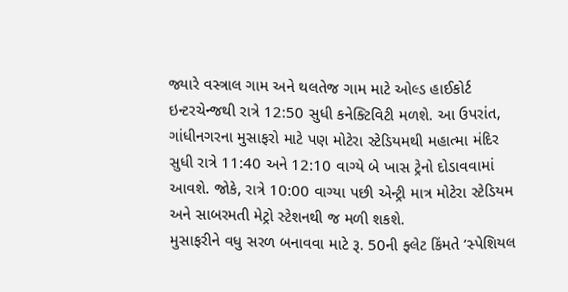જ્યારે વસ્ત્રાલ ગામ અને થલતેજ ગામ માટે ઓલ્ડ હાઈકોર્ટ ઇન્ટરચેન્જથી રાત્રે 12:50 સુધી કનેક્ટિવિટી મળશે. આ ઉપરાંત, ગાંધીનગરના મુસાફરો માટે પણ મોટેરા સ્ટેડિયમથી મહાત્મા મંદિર સુધી રાત્રે 11:40 અને 12:10 વાગ્યે બે ખાસ ટ્રેનો દોડાવવામાં આવશે. જોકે, રાત્રે 10:00 વાગ્યા પછી એન્ટ્રી માત્ર મોટેરા સ્ટેડિયમ અને સાબરમતી મેટ્રો સ્ટેશનથી જ મળી શકશે.
મુસાફરીને વધુ સરળ બનાવવા માટે રૂ. 50ની ફ્લેટ કિંમતે ‘સ્પેશિયલ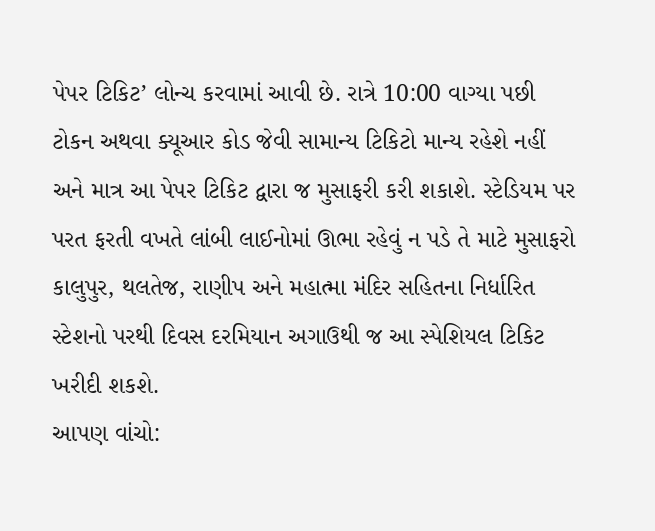પેપર ટિકિટ’ લોન્ચ કરવામાં આવી છે. રાત્રે 10:00 વાગ્યા પછી ટોકન અથવા ક્યૂઆર કોડ જેવી સામાન્ય ટિકિટો માન્ય રહેશે નહીં અને માત્ર આ પેપર ટિકિટ દ્વારા જ મુસાફરી કરી શકાશે. સ્ટેડિયમ પર પરત ફરતી વખતે લાંબી લાઈનોમાં ઊભા રહેવું ન પડે તે માટે મુસાફરો કાલુપુર, થલતેજ, રાણીપ અને મહાત્મા મંદિર સહિતના નિર્ધારિત સ્ટેશનો પરથી દિવસ દરમિયાન અગાઉથી જ આ સ્પેશિયલ ટિકિટ ખરીદી શકશે.
આપણ વાંચો: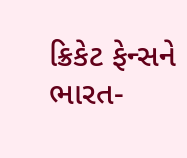ક્રિકેટ ફેન્સને ભારત-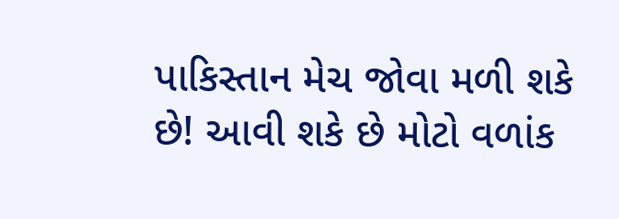પાકિસ્તાન મેચ જોવા મળી શકે છે! આવી શકે છે મોટો વળાંક